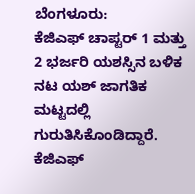ಬೆಂಗಳೂರು:
ಕೆಜಿಎಫ್ ಚಾಪ್ಟರ್ 1 ಮತ್ತು 2 ಭರ್ಜರಿ ಯಶಸ್ಸಿನ ಬಳಿಕ ನಟ ಯಶ್ ಜಾಗತಿಕ ಮಟ್ಟದಲ್ಲಿ ಗುರುತಿಸಿಕೊಂಡಿದ್ದಾರೆ. ಕೆಜಿಎಫ್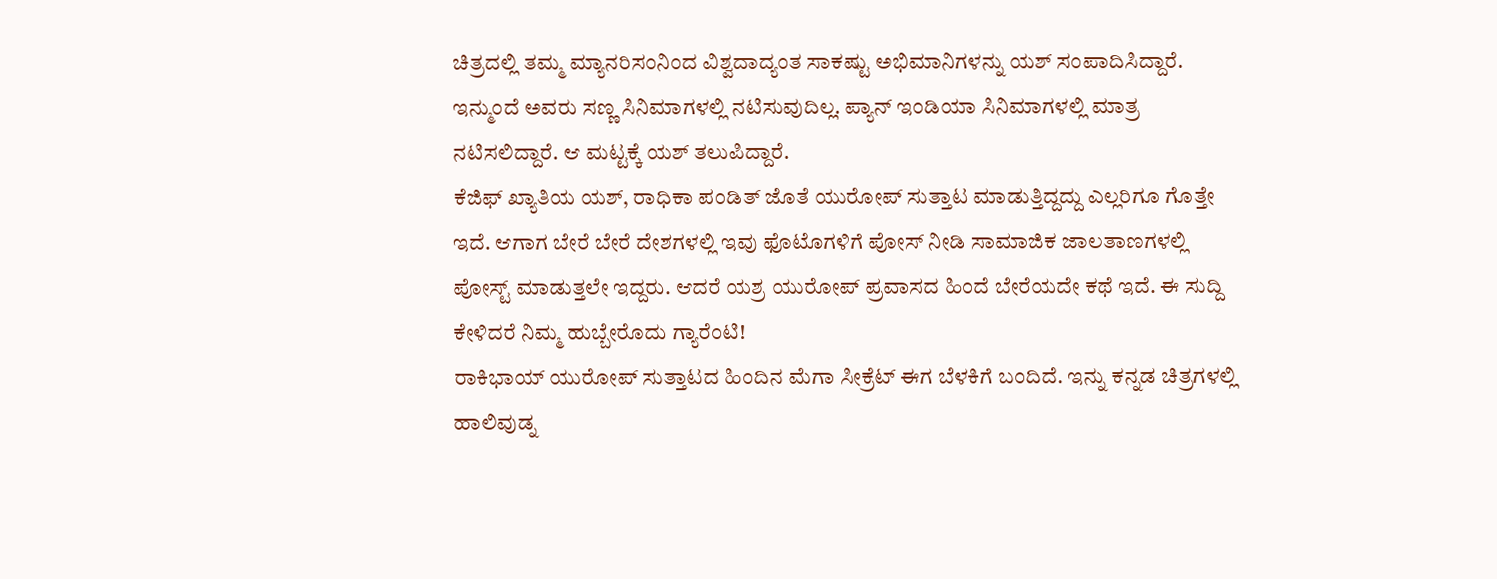ಚಿತ್ರದಲ್ಲಿ ತಮ್ಮ ಮ್ಯಾನರಿಸಂನಿಂದ ವಿಶ್ವದಾದ್ಯಂತ ಸಾಕಷ್ಟು ಅಭಿಮಾನಿಗಳನ್ನು ಯಶ್ ಸಂಪಾದಿಸಿದ್ದಾರೆ. ಇನ್ಮುಂದೆ ಅವರು ಸಣ್ಣ ಸಿನಿಮಾಗಳಲ್ಲಿ ನಟಿಸುವುದಿಲ್ಲ. ಪ್ಯಾನ್ ಇಂಡಿಯಾ ಸಿನಿಮಾಗಳಲ್ಲಿ ಮಾತ್ರ ನಟಿಸಲಿದ್ದಾರೆ. ಆ ಮಟ್ಟಕ್ಕೆ ಯಶ್ ತಲುಪಿದ್ದಾರೆ.
ಕೆಜಿಫ್ ಖ್ಯಾತಿಯ ಯಶ್, ರಾಧಿಕಾ ಪಂಡಿತ್ ಜೊತೆ ಯುರೋಪ್ ಸುತ್ತಾಟ ಮಾಡುತ್ತಿದ್ದದ್ದು ಎಲ್ಲರಿಗೂ ಗೊತ್ತೇ ಇದೆ. ಆಗಾಗ ಬೇರೆ ಬೇರೆ ದೇಶಗಳಲ್ಲಿ ಇವು ಫೊಟೊಗಳಿಗೆ ಪೋಸ್ ನೀಡಿ ಸಾಮಾಜಿಕ ಜಾಲತಾಣಗಳಲ್ಲಿ ಪೋಸ್ಟ್ ಮಾಡುತ್ತಲೇ ಇದ್ದರು. ಆದರೆ ಯಶ್ರ ಯುರೋಪ್ ಪ್ರವಾಸದ ಹಿಂದೆ ಬೇರೆಯದೇ ಕಥೆ ಇದೆ. ಈ ಸುದ್ದಿ ಕೇಳಿದರೆ ನಿಮ್ಮ ಹುಬ್ಬೇರೊದು ಗ್ಯಾರೆಂಟಿ!
ರಾಕಿಭಾಯ್ ಯುರೋಪ್ ಸುತ್ತಾಟದ ಹಿಂದಿನ ಮೆಗಾ ಸೀಕ್ರೆಟ್ ಈಗ ಬೆಳಕಿಗೆ ಬಂದಿದೆ. ಇನ್ನು ಕನ್ನಡ ಚಿತ್ರಗಳಲ್ಲಿ ಹಾಲಿವುಡ್ನ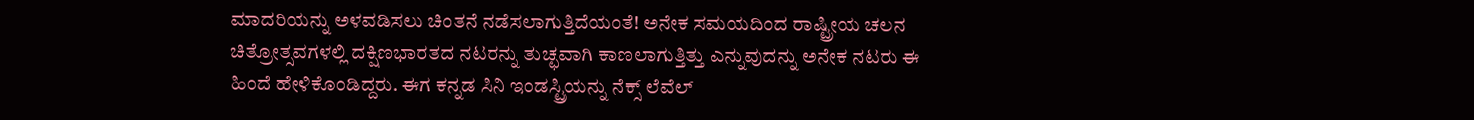ಮಾದರಿಯನ್ನು ಅಳವಡಿಸಲು ಚಿಂತನೆ ನಡೆಸಲಾಗುತ್ತಿದೆಯಂತೆ! ಅನೇಕ ಸಮಯದಿಂದ ರಾಷ್ಟ್ರೀಯ ಚಲನ ಚಿತ್ರೋತ್ಸವಗಳಲ್ಲಿ ದಕ್ಷಿಣಭಾರತದ ನಟರನ್ನು ತುಚ್ಛವಾಗಿ ಕಾಣಲಾಗುತ್ತಿತ್ತು ಎನ್ನುವುದನ್ನು ಅನೇಕ ನಟರು ಈ ಹಿಂದೆ ಹೇಳಿಕೊಂಡಿದ್ದರು. ಈಗ ಕನ್ನಡ ಸಿನಿ ಇಂಡಸ್ಟ್ರಿಯನ್ನು ನೆಕ್ಸ್ ಲೆವೆಲ್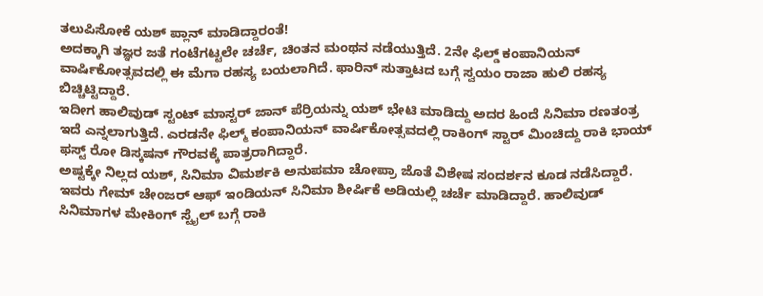ತಲುಪಿಸೋಕೆ ಯಶ್ ಪ್ಲಾನ್ ಮಾಡಿದ್ದಾರಂತೆ!
ಅದಕ್ಕಾಗಿ ತಜ್ಞರ ಜತೆ ಗಂಟೆಗಟ್ಟಲೇ ಚರ್ಚೆ, ಚಿಂತನ ಮಂಥನ ನಡೆಯುತ್ತಿದೆ. 2ನೇ ಫಿಲ್ಡ್ ಕಂಪಾನಿಯನ್ ವಾರ್ಷಿಕೋತ್ಸವದಲ್ಲಿ ಈ ಮೆಗಾ ರಹಸ್ಯ ಬಯಲಾಗಿದೆ. ಫಾರಿನ್ ಸುತ್ತಾಟದ ಬಗ್ಗೆ ಸ್ವಯಂ ರಾಜಾ ಹುಲಿ ರಹಸ್ಯ ಬಿಚ್ಚಿಟ್ಟಿದ್ದಾರೆ.
ಇದೀಗ ಹಾಲಿವುಡ್ ಸ್ಟಂಟ್ ಮಾಸ್ಟರ್ ಜಾನ್ ಪೆರ್ರಿಯನ್ನು ಯಶ್ ಭೇಟಿ ಮಾಡಿದ್ದು ಅದರ ಹಿಂದೆ ಸಿನಿಮಾ ರಣತಂತ್ರ ಇದೆ ಎನ್ನಲಾಗುತ್ತಿದೆ. ಎರಡನೇ ಫಿಲ್ಮ್ ಕಂಪಾನಿಯನ್ ವಾರ್ಷಿಕೋತ್ಸವದಲ್ಲಿ ರಾಕಿಂಗ್ ಸ್ಟಾರ್ ಮಿಂಚಿದ್ದು ರಾಕಿ ಭಾಯ್ ಫಸ್ಟ್ ರೋ ಡಿಸ್ಕಷನ್ ಗೌರವಕ್ಕೆ ಪಾತ್ರರಾಗಿದ್ದಾರೆ.
ಅಷ್ಟಕ್ಕೇ ನಿಲ್ಲದ ಯಶ್, ಸಿನಿಮಾ ವಿಮರ್ಶಕಿ ಅನುಪಮಾ ಚೋಪ್ರಾ ಜೊತೆ ವಿಶೇಷ ಸಂದರ್ಶನ ಕೂಡ ನಡೆಸಿದ್ದಾರೆ. ಇವರು ಗೇಮ್ ಚೇಂಜರ್ ಆಫ್ ಇಂಡಿಯನ್ ಸಿನಿಮಾ ಶೀರ್ಷಿಕೆ ಅಡಿಯಲ್ಲಿ ಚರ್ಚೆ ಮಾಡಿದ್ದಾರೆ. ಹಾಲಿವುಡ್ ಸಿನಿಮಾಗಳ ಮೇಕಿಂಗ್ ಸ್ಟೈಲ್ ಬಗ್ಗೆ ರಾಕಿ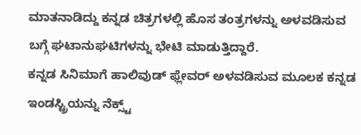ಮಾತನಾಡಿದ್ದು ಕನ್ನಡ ಚಿತ್ರಗಳಲ್ಲಿ ಹೊಸ ತಂತ್ರಗಳನ್ನು ಅಳವಡಿಸುವ ಬಗ್ಗೆ ಘಟಾನುಘಟಿಗಳನ್ನು ಭೇಟಿ ಮಾಡುತ್ತಿದ್ದಾರೆ.
ಕನ್ನಡ ಸಿನಿಮಾಗೆ ಹಾಲಿವುಡ್ ಫ್ಲೇವರ್ ಅಳವಡಿಸುವ ಮೂಲಕ ಕನ್ನಡ ಇಂಡಸ್ಟ್ರಿಯನ್ನು ನೆಕ್ಸ್ಟ್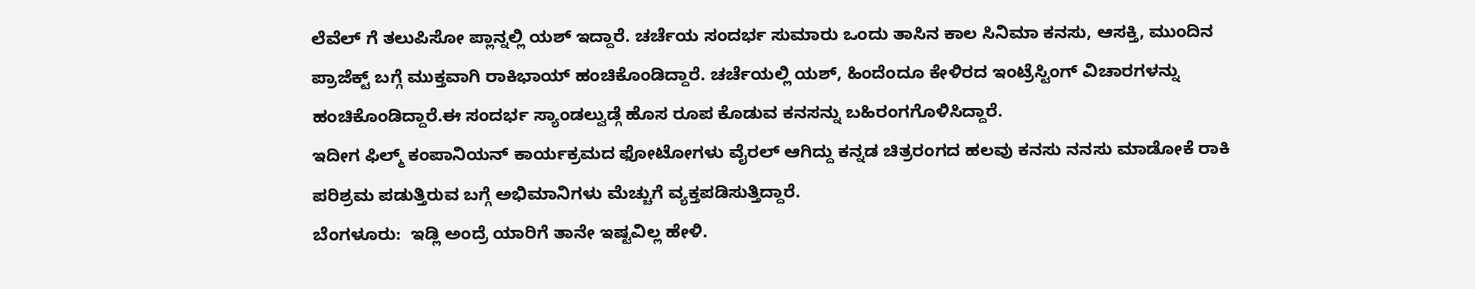ಲೆವೆಲ್ ಗೆ ತಲುಪಿಸೋ‌ ಪ್ಲಾನ್ನಲ್ಲಿ ಯಶ್ ಇದ್ದಾರೆ. ಚರ್ಚೆಯ ಸಂದರ್ಭ ಸುಮಾರು ಒಂದು ತಾಸಿನ ಕಾಲ ಸಿನಿಮಾ ಕನಸು, ಆಸಕ್ತಿ, ಮುಂದಿನ ಪ್ರಾಜೆಕ್ಟ್ ಬಗ್ಗೆ ಮುಕ್ತವಾಗಿ ರಾಕಿಭಾಯ್ ಹಂಚಿಕೊಂಡಿದ್ದಾರೆ. ಚರ್ಚೆಯಲ್ಲಿ ಯಶ್, ಹಿಂದೆಂದೂ ಕೇಳಿರದ ಇಂಟ್ರೆಸ್ಟಿಂಗ್ ವಿಚಾರಗಳನ್ನು ಹಂಚಿಕೊಂಡಿದ್ದಾರೆ.ಈ ಸಂದರ್ಭ ಸ್ಯಾಂಡಲ್ವುಡ್ಗೆ ಹೊಸ ರೂಪ ಕೊಡುವ ಕನಸನ್ನು ಬಹಿರಂಗಗೊಳಿಸಿದ್ದಾರೆ.
ಇದೀಗ ಫಿಲ್ಮ್‌ ಕಂಪಾನಿಯನ್‌ ಕಾರ್ಯಕ್ರಮದ ಫೋಟೋಗಳು ವೈರಲ್ ಆಗಿದ್ದು ಕನ್ನಡ ಚಿತ್ರರಂಗದ ಹಲವು ಕನಸು ನನಸು ಮಾಡೋಕೆ ರಾಕಿ ಪರಿಶ್ರಮ ಪಡುತ್ತಿರುವ ಬಗ್ಗೆ ಅಭಿಮಾನಿಗಳು ಮೆಚ್ಚುಗೆ ವ್ಯಕ್ತಪಡಿಸುತ್ತಿದ್ದಾರೆ.
ಬೆಂಗಳೂರು:  ಇಡ್ಲಿ ಅಂದ್ರೆ ಯಾರಿಗೆ ತಾನೇ ಇಷ್ಟವಿಲ್ಲ ಹೇಳಿ.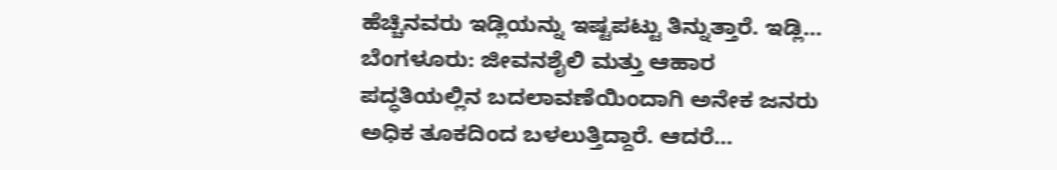ಹೆಚ್ಚಿನವರು ಇಡ್ಲಿಯನ್ನು ಇಷ್ಟಪಟ್ಟು ತಿನ್ನುತ್ತಾರೆ. ಇಡ್ಲಿ…
ಬೆಂಗಳೂರು: ಜೀವನಶೈಲಿ ಮತ್ತು ಆಹಾರ ಪದ್ಧತಿಯಲ್ಲಿನ ಬದಲಾವಣೆಯಿಂದಾಗಿ ಅನೇಕ ಜನರು ಅಧಿಕ ತೂಕದಿಂದ ಬಳಲುತ್ತಿದ್ದಾರೆ. ಆದರೆ…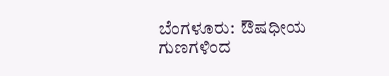ಬೆಂಗಳೂರು:  ಔಷಧೀಯ ಗುಣಗಳಿಂದ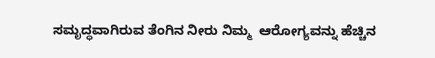ಸಮೃದ್ಧವಾಗಿರುವ ತೆಂಗಿನ ನೀರು ನಿಮ್ಮ  ಆರೋಗ್ಯವನ್ನು ಹೆಚ್ಚಿನ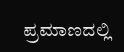ಪ್ರಮಾಣದಲ್ಲಿ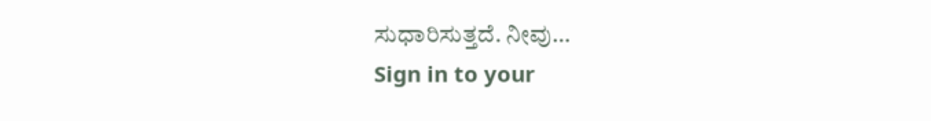ಸುಧಾರಿಸುತ್ತದೆ. ನೀವು…
Sign in to your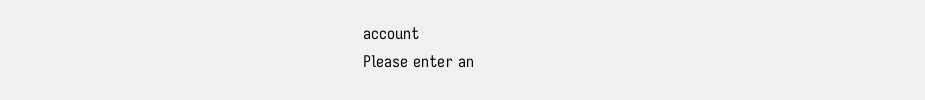account
Please enter an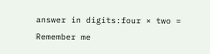answer in digits:four × two =
Remember me